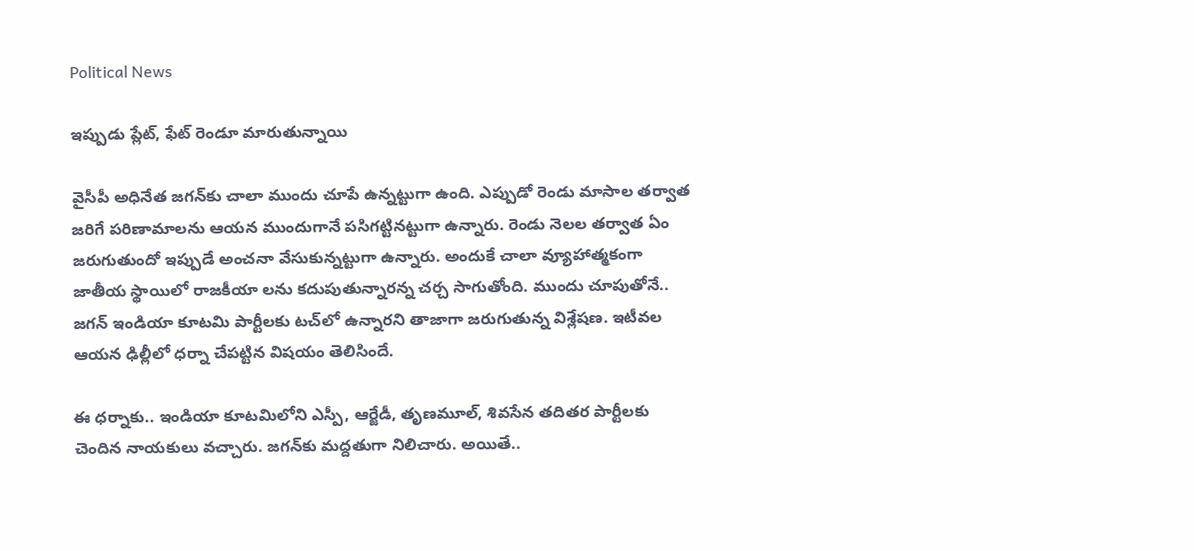Political News

ఇప్పుడు ప్లేట్, ఫేట్ రెండూ మారుతున్నాయి

వైసీపీ అధినేత జ‌గ‌న్‌కు చాలా ముందు చూపే ఉన్న‌ట్టుగా ఉంది. ఎప్పుడో రెండు మాసాల త‌ర్వాత జ‌రిగే ప‌రిణామాల‌ను ఆయ‌న ముందుగానే ప‌సిగ‌ట్టిన‌ట్టుగా ఉన్నారు. రెండు నెల‌ల త‌ర్వాత ఏం జ‌రుగుతుందో ఇప్పుడే అంచ‌నా వేసుకున్న‌ట్టుగా ఉన్నారు. అందుకే చాలా వ్యూహాత్మ‌కంగా జాతీయ స్థాయిలో రాజ‌కీయా ల‌ను క‌దుపుతున్నార‌న్న చ‌ర్చ సాగుతోంది. ముందు చూపుతోనే.. జ‌గ‌న్ ఇండియా కూట‌మి పార్టీల‌కు ట‌చ్‌లో ఉన్నార‌ని తాజాగా జ‌రుగుతున్న విశ్లేష‌ణ‌. ఇటీవ‌ల ఆయ‌న ఢిల్లీలో ధ‌ర్నా చేప‌ట్టిన విష‌యం తెలిసిందే.

ఈ ధ‌ర్నాకు.. ఇండియా కూట‌మిలోని ఎస్పీ, ఆర్జేడీ, తృణ‌మూల్‌, శివ‌సేన త‌దిత‌ర పార్టీల‌కు చెందిన నాయ‌కులు వ‌చ్చారు. జ‌గ‌న్‌కు మ‌ద్ద‌తుగా నిలిచారు. అయితే..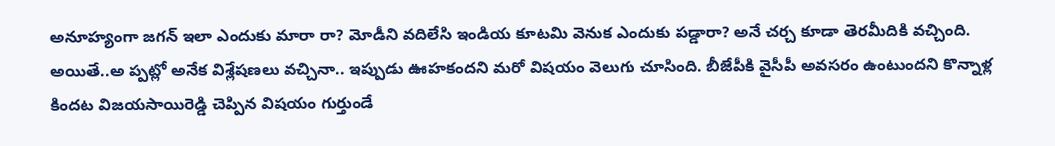అనూహ్యంగా జ‌గ‌న్ ఇలా ఎందుకు మారా రా? మోడీని వ‌దిలేసి ఇండియ కూట‌మి వెనుక ఎందుకు ప‌డ్డారా? అనే చ‌ర్చ కూడా తెర‌మీదికి వ‌చ్చింది. అయితే..అ ప్ప‌ట్లో అనేక విశ్లేష‌ణ‌లు వ‌చ్చినా.. ఇప్పుడు ఊహ‌కంద‌ని మ‌రో విష‌యం వెలుగు చూసింది. బీజేపీకి వైసీపీ అవ‌స‌రం ఉంటుంద‌ని కొన్నాళ్ల కింద‌ట విజ‌య‌సాయిరెడ్డి చెప్పిన విష‌యం గుర్తుండే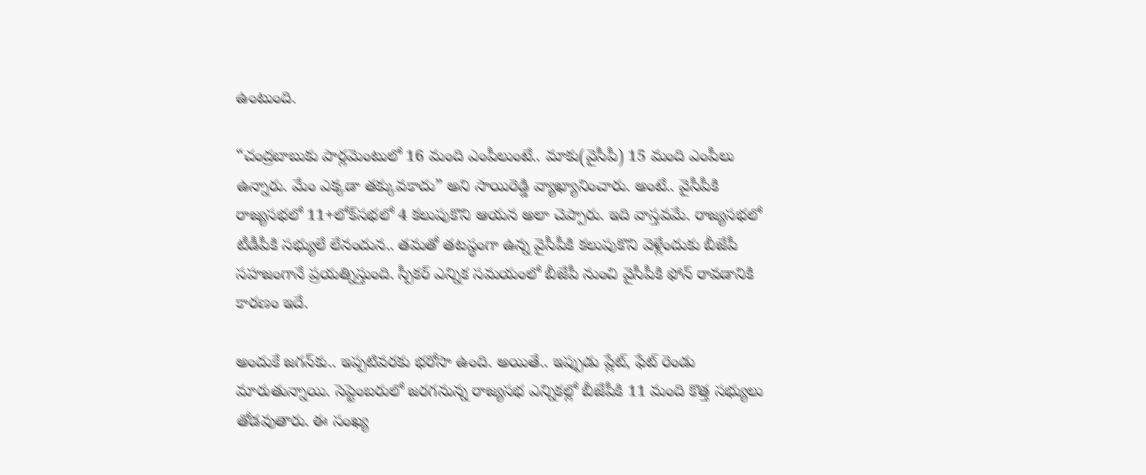ఉంటుంది.

“చంద్ర‌బాబుకు పార్ల‌మెంటులో 16 మంది ఎంపీలుంటే.. మాకు(వైసీపీ) 15 మంది ఎంపీలు ఉన్నారు. మేం ఎక్క‌డా త‌క్కువ‌కాదు” అని సాయిరెడ్డి వ్యాఖ్యానించారు. అంటే.. వైసీపీకి రాజ్య‌స‌భ‌లో 11+లోక్‌స‌భ‌లో 4 క‌లుపుకొని ఆయ‌న అలా చెప్పారు. ఇది వాస్త‌వ‌మే. రాజ్య‌స‌భ‌లో టీడీపీకి స‌భ్యులే లేనందున‌.. త‌మ‌తో త‌ట‌స్థంగా ఉన్న వైసీపీకి క‌లుపుకొని వెళ్లేందుకు బీజేపీ స‌హ‌జంగానే ప్ర‌య‌త్నిస్తుంది. స్పీక‌ర్ ఎన్నిక స‌మ‌యంలో బీజేపీ నుంచి వైసీపీకి ఫోన్ రావ‌డానికి కార‌ణం ఇదే.

అందుకే జ‌గ‌న్‌కు.. ఇప్ప‌టివ‌ర‌కు భ‌రోసా ఉంది. అయితే.. ఇప్పుడు ప్లేట్, ఫేట్ రెండు మారుతున్నాయి. సెప్టెంబ‌రులో జ‌ర‌గ‌నున్న రాజ్య‌స‌భ ఎన్నికల్లో బీజేపీకి 11 మంది కొత్త స‌భ్యులు తోడ‌వుతారు. ఈ సంఖ్య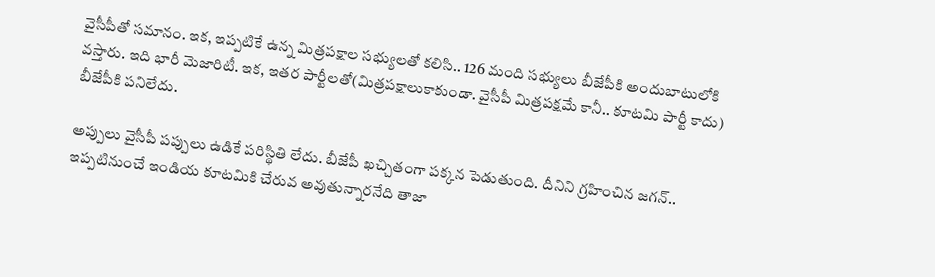వైసీపీతో స‌మానం. ఇక‌, ఇప్ప‌టికే ఉన్న మిత్ర‌ప‌క్షాల స‌భ్యుల‌తో క‌లిసి.. 126 మంది స‌భ్యులు బీజేపీకి అందుబాటులోకి వ‌స్తారు. ఇది భారీ మెజారిటీ. ఇక‌, ఇత‌ర పార్టీల‌తో(మిత్ర‌ప‌క్షాలుకాకుండా. వైసీపీ మిత్ర‌ప‌క్ష‌మే కానీ.. కూట‌మి పార్టీ కాదు) బీజేపీకి ప‌నిలేదు.

అప్పులు వైసీపీ ప‌ప్పులు ఉడికే ప‌రిస్థితి లేదు. బీజేపీ ఖ‌చ్చితంగా పక్క‌న పెడుతుంది. దీనిని గ్ర‌హించిన జ‌గ‌న్‌.. ఇప్ప‌టినుంచే ఇండియ కూట‌మికి చేరువ అవుతున్నార‌నేది తాజా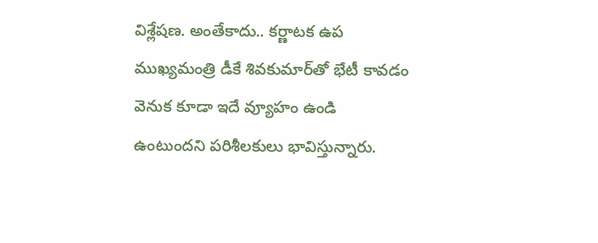విశ్లేష‌ణ‌. అంతేకాదు.. క‌ర్ణాట‌క ఉప ముఖ్య‌మంత్రి డీకే శివ‌కుమార్‌తో భేటీ కావ‌డం వెనుక కూడా ఇదే వ్యూహం ఉండి ఉంటుంద‌ని ప‌రిశీల‌కులు భావిస్తున్నారు.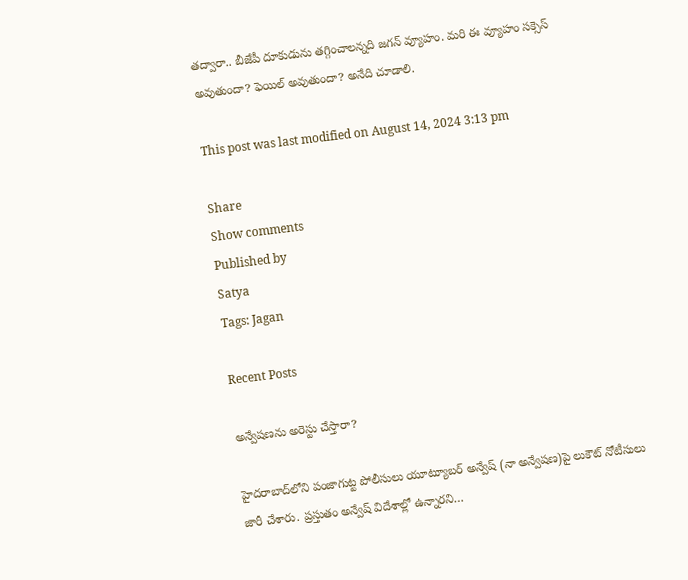త‌ద్వారా.. బీజేపీ దూకుడును త‌గ్గించాల‌న్న‌ది జ‌గ‌న్ వ్యూహం. మ‌రి ఈ వ్యూహం స‌క్సెస్ అవుతుందా? ఫెయిల్ అవుతుందా? అనేది చూడాలి.

This post was last modified on August 14, 2024 3:13 pm

Share
Show comments
Published by
Satya
Tags: Jagan

Recent Posts

అన్వేషణను అరెస్టు చేస్తారా?

హైదరాబాద్‌లోని పంజాగుట్ట పోలీసులు యూట్యూబర్ అన్వేష్ (నా అన్వేషణ)పై లుకౌట్ నోటీసులు జారీ చేశారు. ప్రస్తుతం అన్వేష్ విదేశాల్లో ఉన్నారని…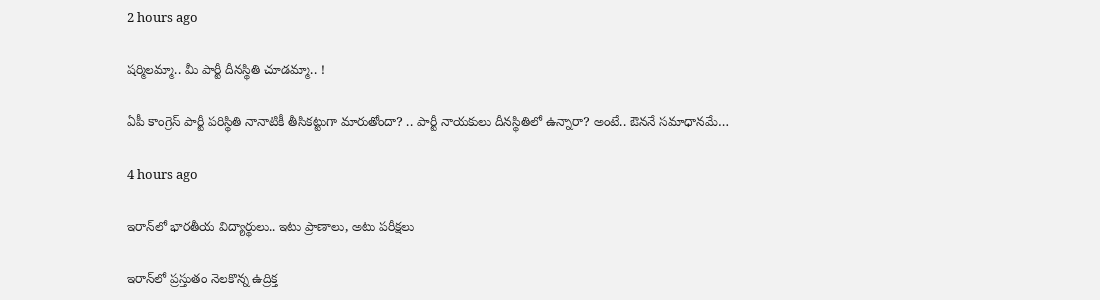2 hours ago

ష‌ర్మిలమ్మా.. మీ పార్టీ దీన‌స్థితి చూడ‌మ్మా.. !

ఏపీ కాంగ్రెస్ పార్టీ ప‌రిస్థితి నానాటికీ తీసిక‌ట్టుగా మారుతోందా? .. పార్టీ నాయ‌కులు దీన‌స్థితిలో ఉన్నారా? అంటే.. ఔన‌నే స‌మాధాన‌మే…

4 hours ago

ఇరాన్‌లో భారతీయ విద్యార్థులు.. ఇటు ప్రాణాలు, అటు పరీక్షలు

ఇరాన్‌లో ప్రస్తుతం నెలకొన్న ఉద్రిక్త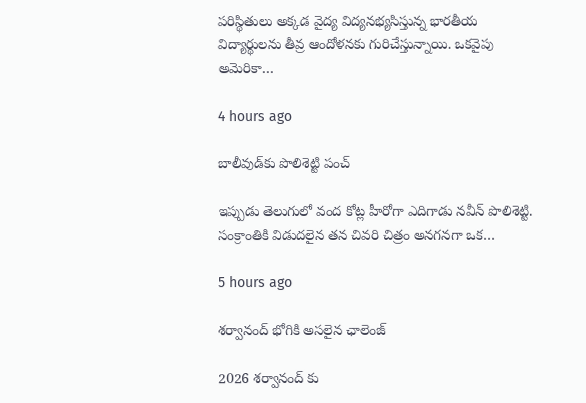పరిస్థితులు అక్కడ వైద్య విద్యనభ్యసిస్తున్న భారతీయ విద్యార్థులను తీవ్ర ఆందోళనకు గురిచేస్తున్నాయి. ఒకవైపు అమెరికా…

4 hours ago

బాలీవుడ్‌కు పొలిశెట్టి పంచ్

ఇప్పుడు తెలుగులో వంద కోట్ల హీరోగా ఎదిగాడు న‌వీన్ పొలిశెట్టి. సంక్రాంతికి విడుదలైన త‌న చివ‌రి చిత్రం అన‌గ‌న‌గా ఒక…

5 hours ago

శర్వానంద్ భోగికి అసలైన ఛాలెంజ్

2026 శర్వానంద్ కు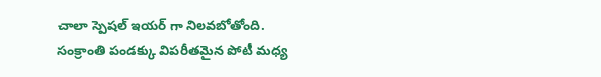చాలా స్పెషల్ ఇయర్ గా నిలవబోతోంది. సంక్రాంతి పండక్కు విపరీతమైన పోటీ మధ్య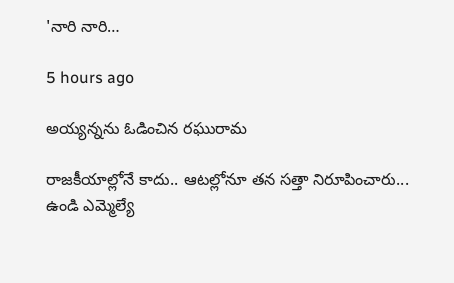'నారి నారి…

5 hours ago

అయ్యన్నను ఓడించిన రఘురామ

రాజ‌కీయాల్లోనే కాదు.. ఆట‌ల్లోనూ త‌న సత్తా నిరూపించారు... ఉండి ఎమ్మెల్యే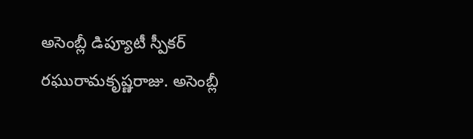అసెంబ్లీ డిప్యూటీ స్పీక‌ర్ ర‌ఘురామ‌కృష్ణ‌రాజు. అసెంబ్లీ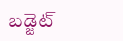బడ్జెట్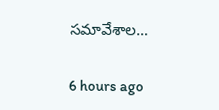స‌మావేశాల…

6 hours ago